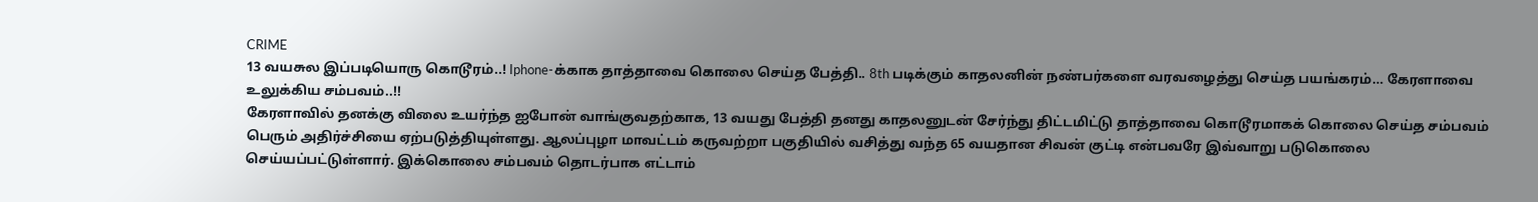CRIME
13 வயசுல இப்படியொரு கொடூரம்..! Iphone-க்காக தாத்தாவை கொலை செய்த பேத்தி.. 8th படிக்கும் காதலனின் நண்பர்களை வரவழைத்து செய்த பயங்கரம்… கேரளாவை உலுக்கிய சம்பவம்..!!
கேரளாவில் தனக்கு விலை உயர்ந்த ஐபோன் வாங்குவதற்காக, 13 வயது பேத்தி தனது காதலனுடன் சேர்ந்து திட்டமிட்டு தாத்தாவை கொடூரமாகக் கொலை செய்த சம்பவம் பெரும் அதிர்ச்சியை ஏற்படுத்தியுள்ளது. ஆலப்புழா மாவட்டம் கருவற்றா பகுதியில் வசித்து வந்த 65 வயதான சிவன் குட்டி என்பவரே இவ்வாறு படுகொலை செய்யப்பட்டுள்ளார். இக்கொலை சம்பவம் தொடர்பாக எட்டாம்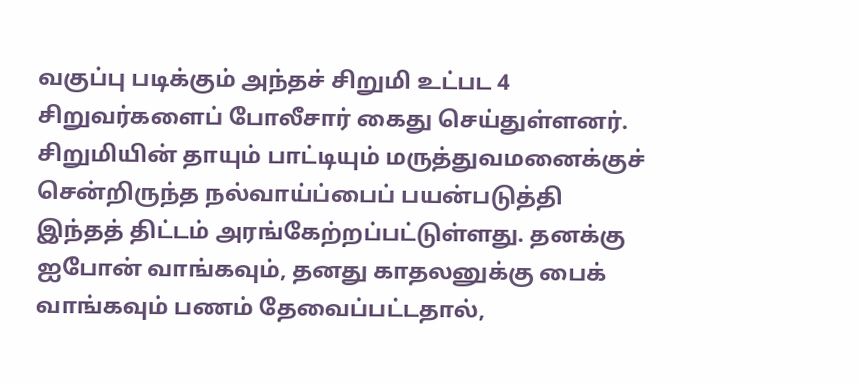வகுப்பு படிக்கும் அந்தச் சிறுமி உட்பட 4 சிறுவர்களைப் போலீசார் கைது செய்துள்ளனர்.
சிறுமியின் தாயும் பாட்டியும் மருத்துவமனைக்குச் சென்றிருந்த நல்வாய்ப்பைப் பயன்படுத்தி இந்தத் திட்டம் அரங்கேற்றப்பட்டுள்ளது. தனக்கு ஐபோன் வாங்கவும், தனது காதலனுக்கு பைக் வாங்கவும் பணம் தேவைப்பட்டதால்,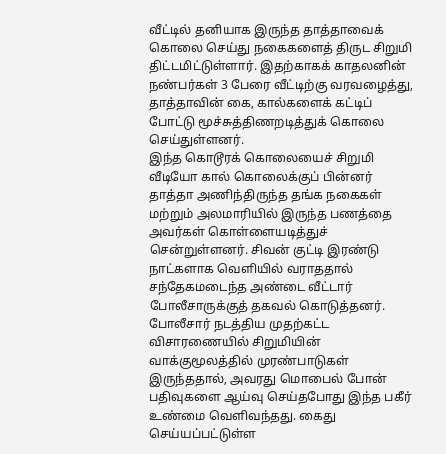வீட்டில் தனியாக இருந்த தாத்தாவைக் கொலை செய்து நகைகளைத் திருட சிறுமி திட்டமிட்டுள்ளார். இதற்காகக் காதலனின் நண்பர்கள் 3 பேரை வீட்டிற்கு வரவழைத்து, தாத்தாவின் கை, கால்களைக் கட்டிப் போட்டு மூச்சுத்திணறடித்துக் கொலை செய்துள்ளனர்.
இந்த கொடூரக் கொலையைச் சிறுமி வீடியோ கால் கொலைக்குப் பின்னர் தாத்தா அணிந்திருந்த தங்க நகைகள் மற்றும் அலமாரியில் இருந்த பணத்தை அவர்கள் கொள்ளையடித்துச் சென்றுள்ளனர். சிவன் குட்டி இரண்டு நாட்களாக வெளியில் வராததால் சந்தேகமடைந்த அண்டை வீட்டார் போலீசாருக்குத் தகவல் கொடுத்தனர். போலீசார் நடத்திய முதற்கட்ட விசாரணையில் சிறுமியின் வாக்குமூலத்தில் முரண்பாடுகள் இருந்ததால், அவரது மொபைல் போன் பதிவுகளை ஆய்வு செய்தபோது இந்த பகீர் உண்மை வெளிவந்தது. கைது செய்யப்பட்டுள்ள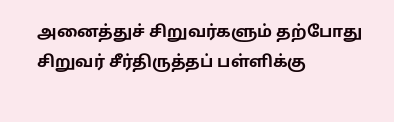அனைத்துச் சிறுவர்களும் தற்போது சிறுவர் சீர்திருத்தப் பள்ளிக்கு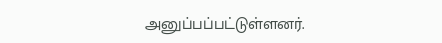அனுப்பப்பட்டுள்ளனர்.